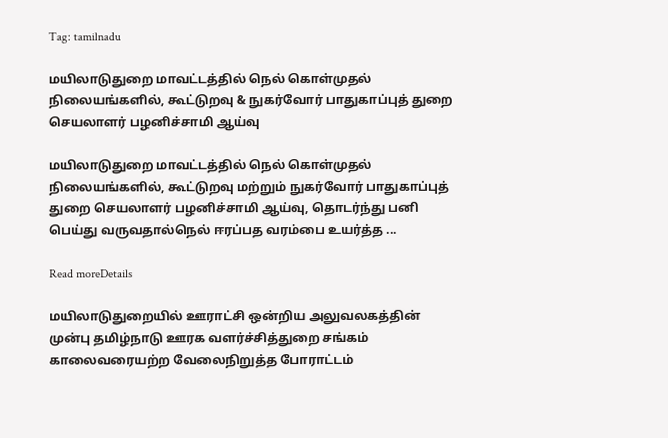Tag: tamilnadu

மயிலாடுதுறை மாவட்டத்தில் நெல் கொள்முதல் நிலையங்களில், கூட்டுறவு & நுகர்வோர் பாதுகாப்புத் துறை செயலாளர் பழனிச்சாமி ஆய்வு

மயிலாடுதுறை மாவட்டத்தில் நெல் கொள்முதல் நிலையங்களில், கூட்டுறவு மற்றும் நுகர்வோர் பாதுகாப்புத் துறை செயலாளர் பழனிச்சாமி ஆய்வு, தொடர்ந்து பனி பெய்து வருவதால்நெல் ஈரப்பத வரம்பை உயர்த்த ...

Read moreDetails

மயிலாடுதுறையில் ஊராட்சி ஒன்றிய அலுவலகத்தின் முன்பு தமிழ்நாடு ஊரக வளர்ச்சித்துறை சங்கம் காலைவரையற்ற வேலைநிறுத்த போராட்டம்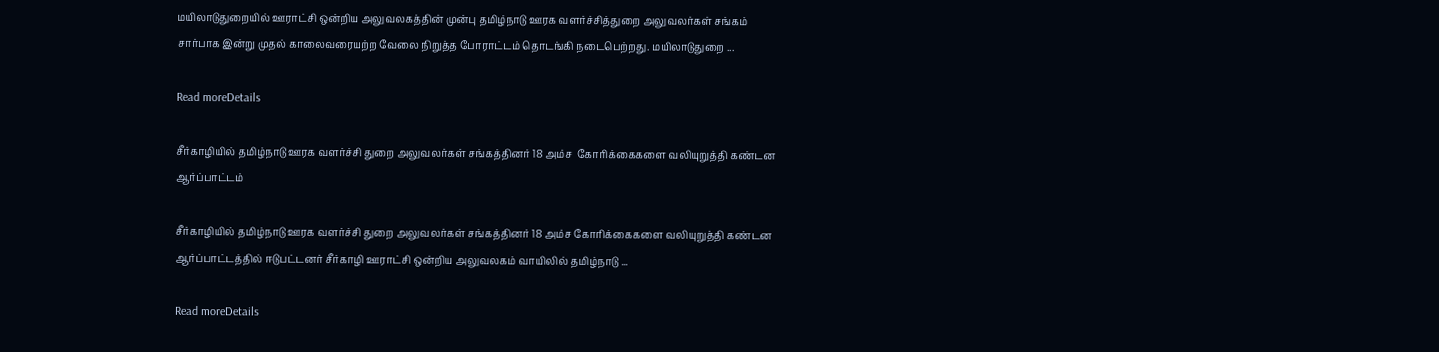மயிலாடுதுறையில் ஊராட்சி ஒன்றிய அலுவலகத்தின் முன்பு தமிழ்நாடு ஊரக வளர்ச்சித்துறை அலுவலர்கள் சங்கம் சார்பாக இன்று முதல் காலைவரையற்ற வேலை நிறுத்த போராட்டம் தொடங்கி நடைபெற்றது. மயிலாடுதுறை ...

Read moreDetails

சீர்காழியில் தமிழ்நாடு ஊரக வளர்ச்சி துறை அலுவலர்கள் சங்கத்தினர் 18 அம்ச  கோரிக்கைகளை வலியுறுத்தி கண்டன ஆர்ப்பாட்டம்

சீர்காழியில் தமிழ்நாடு ஊரக வளர்ச்சி துறை அலுவலர்கள் சங்கத்தினர் 18 அம்ச கோரிக்கைகளை வலியுறுத்தி கண்டன ஆர்ப்பாட்டத்தில் ஈடுபட்டனர் சீர்காழி ஊராட்சி ஒன்றிய அலுவலகம் வாயிலில் தமிழ்நாடு ...

Read moreDetails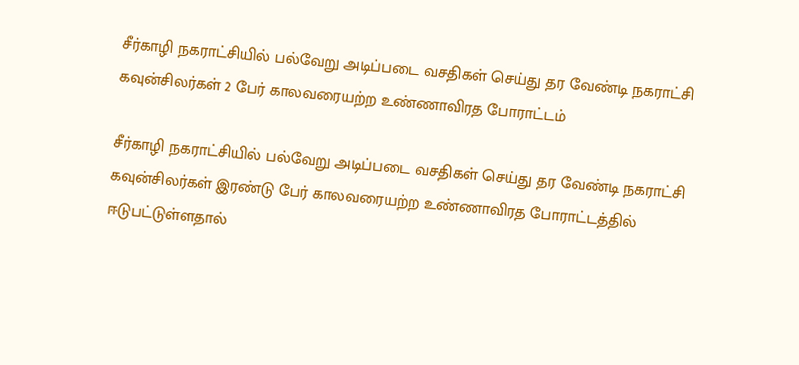சீர்காழி நகராட்சியில் பல்வேறு அடிப்படை வசதிகள் செய்து தர வேண்டி நகராட்சி கவுன்சிலர்கள் 2 பேர் காலவரையற்ற உண்ணாவிரத போராட்டம்

சீர்காழி நகராட்சியில் பல்வேறு அடிப்படை வசதிகள் செய்து தர வேண்டி நகராட்சி கவுன்சிலர்கள் இரண்டு பேர் காலவரையற்ற உண்ணாவிரத போராட்டத்தில் ஈடுபட்டுள்ளதால்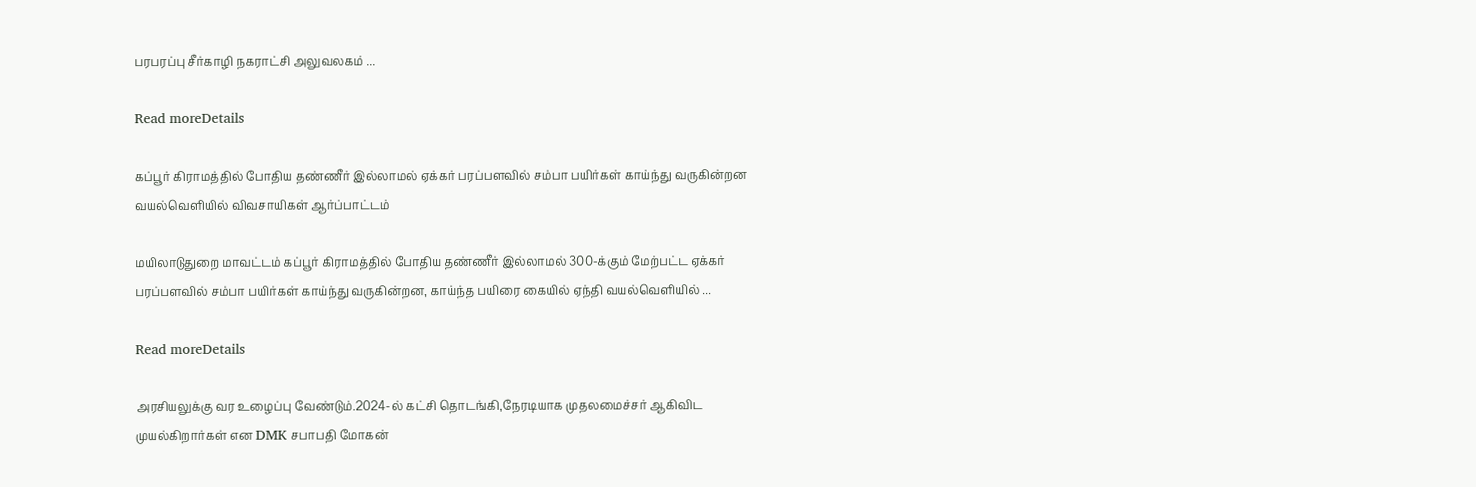பரபரப்பு சீர்காழி நகராட்சி அலுவலகம் ...

Read moreDetails

கப்பூர் கிராமத்தில் போதிய தண்ணீர் இல்லாமல் ஏக்கர் பரப்பளவில் சம்பா பயிர்கள் காய்ந்து வருகின்றன வயல்வெளியில் விவசாயிகள் ஆர்ப்பாட்டம்

மயிலாடுதுறை மாவட்டம் கப்பூர் கிராமத்தில் போதிய தண்ணீர் இல்லாமல் 300-க்கும் மேற்பட்ட ஏக்கர் பரப்பளவில் சம்பா பயிர்கள் காய்ந்து வருகின்றன, காய்ந்த பயிரை கையில் ஏந்தி வயல்வெளியில் ...

Read moreDetails

அரசியலுக்கு வர உழைப்பு வேண்டும்.2024-ல் கட்சி தொடங்கி,நேரடியாக முதலமைச்சர் ஆகிவிட முயல்கிறார்கள் என DMK சபாபதி மோகன்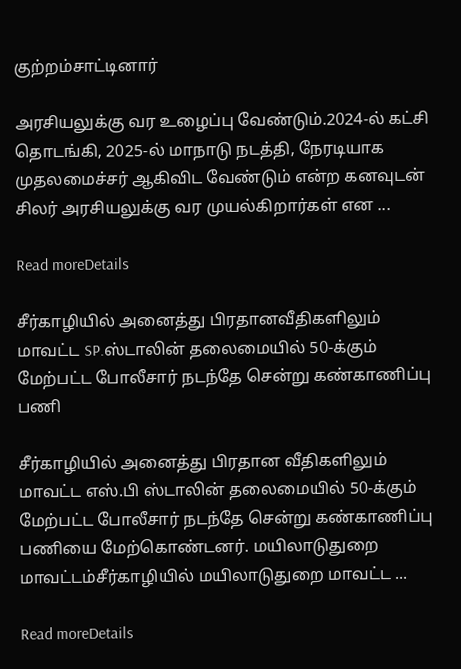குற்றம்சாட்டினார்

அரசியலுக்கு வர உழைப்பு வேண்டும்.2024-ல் கட்சி தொடங்கி, 2025-ல் மாநாடு நடத்தி, நேரடியாக முதலமைச்சர் ஆகிவிட வேண்டும் என்ற கனவுடன் சிலர் அரசியலுக்கு வர முயல்கிறார்கள் என ...

Read moreDetails

சீர்காழியில் அனைத்து பிரதானவீதிகளிலும் மாவட்ட SP.ஸ்டாலின் தலைமையில் 50-க்கும் மேற்பட்ட போலீசார் நடந்தே சென்று கண்காணிப்பு  பணி

சீர்காழியில் அனைத்து பிரதான வீதிகளிலும் மாவட்ட எஸ்.பி ஸ்டாலின் தலைமையில் 50-க்கும் மேற்பட்ட போலீசார் நடந்தே சென்று கண்காணிப்பு பணியை மேற்கொண்டனர். மயிலாடுதுறை மாவட்டம்சீர்காழியில் மயிலாடுதுறை மாவட்ட ...

Read moreDetails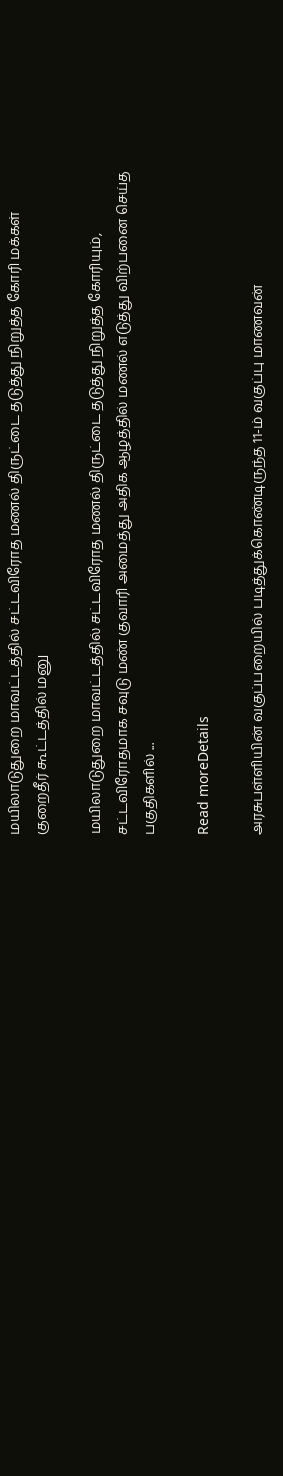மயிலாடுதுறை மாவட்டத்தில் சட்டவிரோத மணல் திருட்டை தடுத்து நிறுத்த கோரி மக்கள் குறைதீர் கூட்டத்தில் மனு

மயிலாடுதுறை மாவட்டத்தில் சட்டவிரோத மணல் திருட்டை தடுத்து நிறுத்த கோரியும், சட்டவிரோதமாக சவுடு மண் குவாரி அமைத்து அதிக ஆழத்தில் மணல் எடுத்து விற்பனை செய்த பகுதிகளில் ...

Read moreDetails

அரசுபள்ளியின் வகுப்பறையில் படித்துக்கொண்டிருந்த 11-ம் வகுப்பு மாணவன்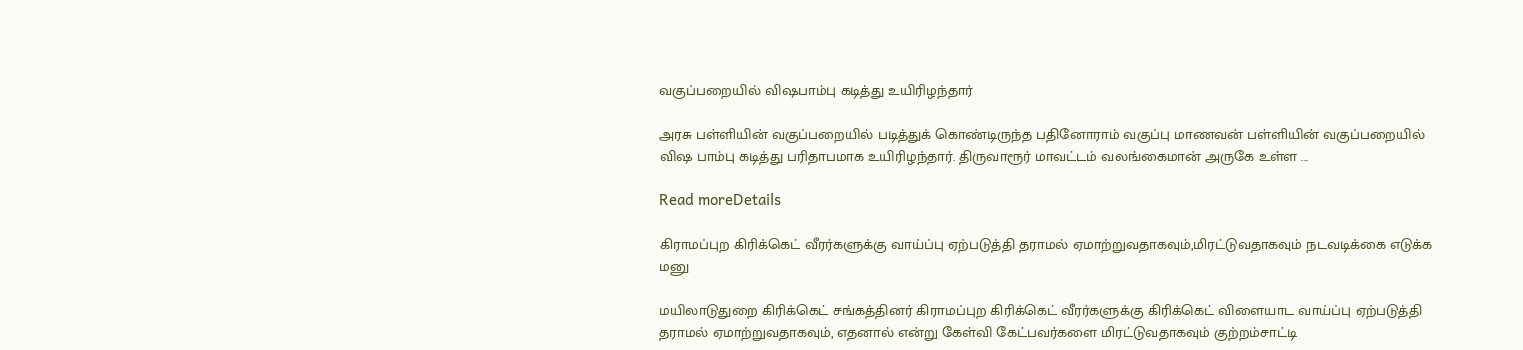வகுப்பறையில் விஷபாம்பு கடித்து உயிரிழந்தார்

அரசு பள்ளியின் வகுப்பறையில் படித்துக் கொண்டிருந்த பதினோராம் வகுப்பு மாணவன் பள்ளியின் வகுப்பறையில் விஷ பாம்பு கடித்து பரிதாபமாக உயிரிழந்தார். திருவாரூர் மாவட்டம் வலங்கைமான் அருகே உள்ள ...

Read moreDetails

கிராமப்புற கிரிக்கெட் வீரர்களுக்கு வாய்ப்பு ஏற்படுத்தி தராமல் ஏமாற்றுவதாகவும்,மிரட்டுவதாகவும் நடவடிக்கை எடுக்க மனு

மயிலாடுதுறை கிரிக்கெட் சங்கத்தினர் கிராமப்புற கிரிக்கெட் வீரர்களுக்கு கிரிக்கெட் விளையாட வாய்ப்பு ஏற்படுத்தி தராமல் ஏமாற்றுவதாகவும், எதனால் என்று கேள்வி கேட்பவர்களை மிரட்டுவதாகவும் குற்றம்சாட்டி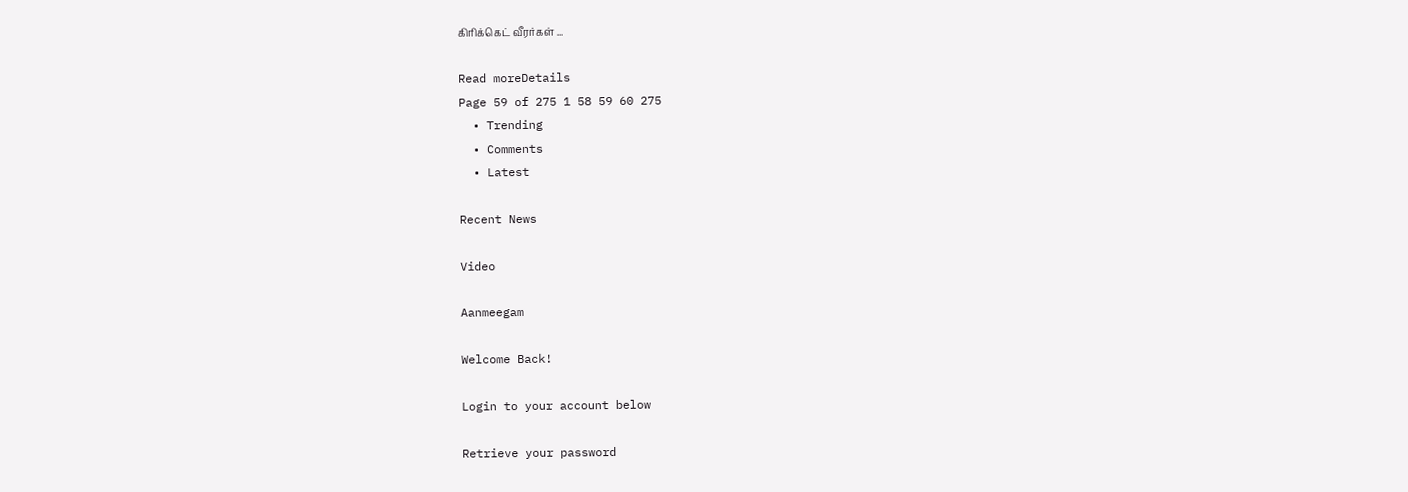கிரிக்கெட் வீரர்கள் ...

Read moreDetails
Page 59 of 275 1 58 59 60 275
  • Trending
  • Comments
  • Latest

Recent News

Video

Aanmeegam

Welcome Back!

Login to your account below

Retrieve your password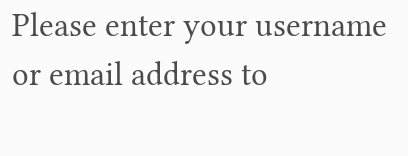Please enter your username or email address to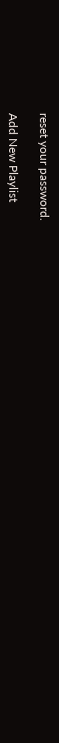reset your password.

Add New Playlist